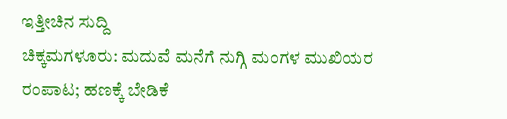ಇತ್ತೀಚಿನ ಸುದ್ದಿ
ಚಿಕ್ಕಮಗಳೂರು: ಮದುವೆ ಮನೆಗೆ ನುಗ್ಗಿ ಮಂಗಳ ಮುಖಿಯರ ರಂಪಾಟ; ಹಣಕ್ಕೆ ಬೇಡಿಕೆ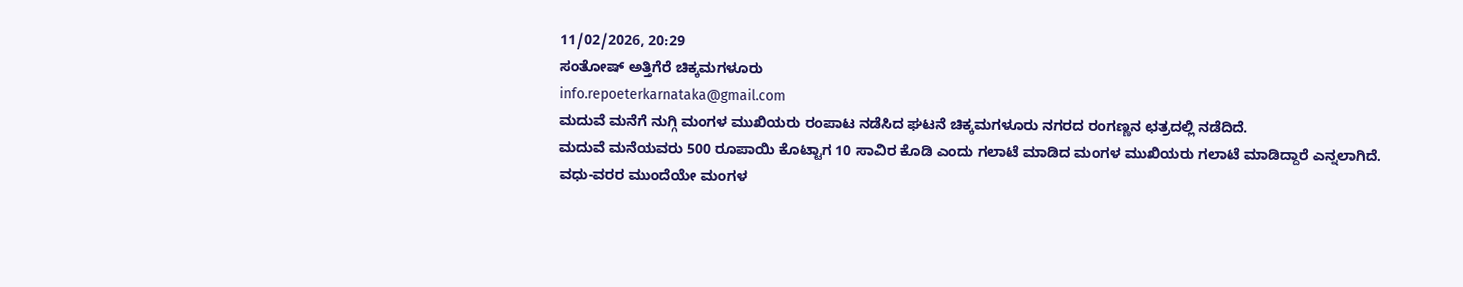11/02/2026, 20:29
ಸಂತೋಷ್ ಅತ್ತಿಗೆರೆ ಚಿಕ್ಕಮಗಳೂರು
info.repoeterkarnataka@gmail.com
ಮದುವೆ ಮನೆಗೆ ನುಗ್ಗಿ ಮಂಗಳ ಮುಖಿಯರು ರಂಪಾಟ ನಡೆಸಿದ ಘಟನೆ ಚಿಕ್ಕಮಗಳೂರು ನಗರದ ರಂಗಣ್ಣನ ಛತ್ರದಲ್ಲಿ ನಡೆದಿದೆ.
ಮದುವೆ ಮನೆಯವರು 500 ರೂಪಾಯಿ ಕೊಟ್ಟಾಗ 10 ಸಾವಿರ ಕೊಡಿ ಎಂದು ಗಲಾಟೆ ಮಾಡಿದ ಮಂಗಳ ಮುಖಿಯರು ಗಲಾಟೆ ಮಾಡಿದ್ದಾರೆ ಎನ್ನಲಾಗಿದೆ.
ವಧು-ವರರ ಮುಂದೆಯೇ ಮಂಗಳ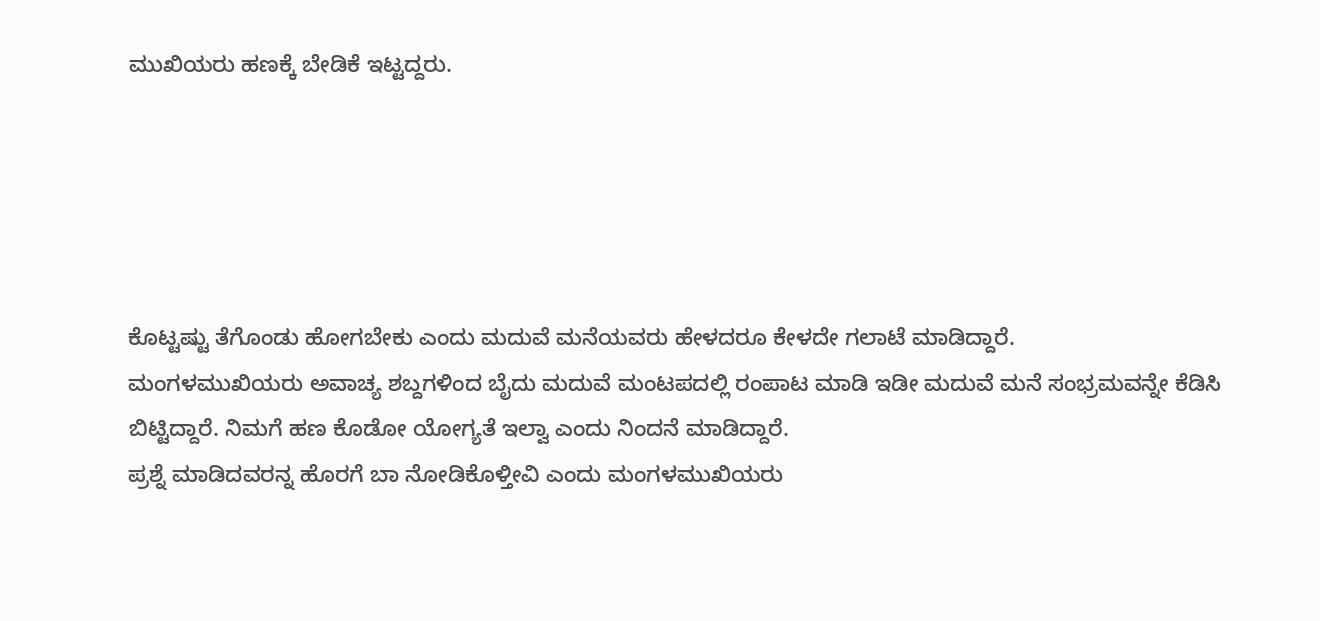ಮುಖಿಯರು ಹಣಕ್ಕೆ ಬೇಡಿಕೆ ಇಟ್ಟದ್ದರು.





ಕೊಟ್ಟಷ್ಟು ತೆಗೊಂಡು ಹೋಗಬೇಕು ಎಂದು ಮದುವೆ ಮನೆಯವರು ಹೇಳದರೂ ಕೇಳದೇ ಗಲಾಟೆ ಮಾಡಿದ್ದಾರೆ.
ಮಂಗಳಮುಖಿಯರು ಅವಾಚ್ಯ ಶಬ್ದಗಳಿಂದ ಬೈದು ಮದುವೆ ಮಂಟಪದಲ್ಲಿ ರಂಪಾಟ ಮಾಡಿ ಇಡೀ ಮದುವೆ ಮನೆ ಸಂಭ್ರಮವನ್ನೇ ಕೆಡಿಸಿ ಬಿಟ್ಟಿದ್ದಾರೆ. ನಿಮಗೆ ಹಣ ಕೊಡೋ ಯೋಗ್ಯತೆ ಇಲ್ವಾ ಎಂದು ನಿಂದನೆ ಮಾಡಿದ್ದಾರೆ.
ಪ್ರಶ್ನೆ ಮಾಡಿದವರನ್ನ ಹೊರಗೆ ಬಾ ನೋಡಿಕೊಳ್ತೀವಿ ಎಂದು ಮಂಗಳಮುಖಿಯರು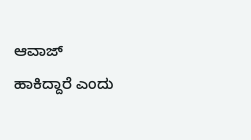ಆವಾಜ್ ಹಾಕಿದ್ದಾರೆ ಎಂದು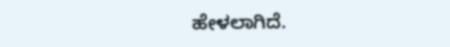ಹೇಳಲಾಗಿದೆ.